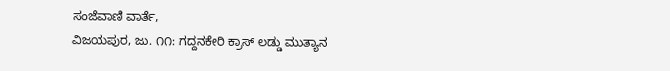ಸಂಜೆವಾಣಿ ವಾರ್ತೆ,
ವಿಜಯಪುರ, ಜು. ೧೧: ಗದ್ದನಕೇರಿ ಕ್ರಾಸ್ ಲಡ್ಡು ಮುತ್ಯಾನ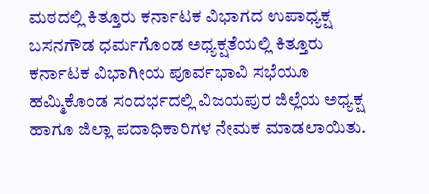ಮಠದಲ್ಲಿ ಕಿತ್ತೂರು ಕರ್ನಾಟಕ ವಿಭಾಗದ ಉಪಾಧ್ಯಕ್ಷ ಬಸನಗೌಡ ಧರ್ಮಗೊಂಡ ಅಧ್ಯಕ್ಷತೆಯಲ್ಲಿ ಕಿತ್ತೂರು ಕರ್ನಾಟಕ ವಿಭಾಗೀಯ ಪೂರ್ವಭಾವಿ ಸಭೆಯೂ ಹಮ್ಮಿಕೊಂಡ ಸಂದರ್ಭದಲ್ಲಿ ವಿಜಯಪುರ ಜಿಲ್ಲೆಯ ಅಧ್ಯಕ್ಷ ಹಾಗೂ ಜಿಲ್ಲಾ ಪದಾಧಿಕಾರಿಗಳ ನೇಮಕ ಮಾಡಲಾಯಿತು.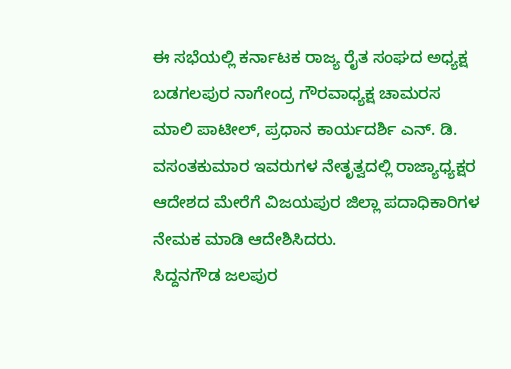ಈ ಸಭೆಯಲ್ಲಿ ಕರ್ನಾಟಕ ರಾಜ್ಯ ರೈತ ಸಂಘದ ಅಧ್ಯಕ್ಷ ಬಡಗಲಪುರ ನಾಗೇಂದ್ರ ಗೌರವಾಧ್ಯಕ್ಷ ಚಾಮರಸ ಮಾಲಿ ಪಾಟೀಲ್, ಪ್ರಧಾನ ಕಾರ್ಯದರ್ಶಿ ಎನ್. ಡಿ. ವಸಂತಕುಮಾರ ಇವರುಗಳ ನೇತೃತ್ವದಲ್ಲಿ ರಾಜ್ಯಾಧ್ಯಕ್ಷರ ಆದೇಶದ ಮೇರೆಗೆ ವಿಜಯಪುರ ಜಿಲ್ಲಾ ಪದಾಧಿಕಾರಿಗಳ ನೇಮಕ ಮಾಡಿ ಆದೇಶಿಸಿದರು.
ಸಿದ್ದನಗೌಡ ಜಲಪುರ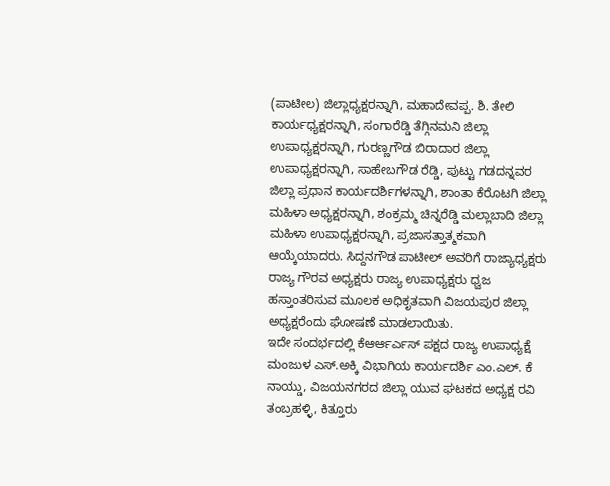(ಪಾಟೀಲ) ಜಿಲ್ಲಾಧ್ಯಕ್ಷರನ್ನಾಗಿ, ಮಹಾದೇವಪ್ಪ. ಶಿ. ತೇಲಿ ಕಾರ್ಯಧ್ಯಕ್ಷರನ್ನಾಗಿ, ಸಂಗಾರೆಡ್ಡಿ ತೆಗ್ಗಿನಮನಿ ಜಿಲ್ಲಾ ಉಪಾಧ್ಯಕ್ಷರನ್ನಾಗಿ, ಗುರಣ್ಣಗೌಡ ಬಿರಾದಾರ ಜಿಲ್ಲಾ ಉಪಾಧ್ಯಕ್ಷರನ್ನಾಗಿ, ಸಾಹೇಬಗೌಡ ರೆಡ್ಡಿ, ಪುಟ್ಟು ಗಡದನ್ನವರ ಜಿಲ್ಲಾ ಪ್ರಧಾನ ಕಾರ್ಯದರ್ಶಿಗಳನ್ನಾಗಿ, ಶಾಂತಾ ಕೆರೊಟಗಿ ಜಿಲ್ಲಾ ಮಹಿಳಾ ಅಧ್ಯಕ್ಷರನ್ನಾಗಿ, ಶಂಕ್ರಮ್ಮ ಚಿನ್ನರೆಡ್ಡಿ ಮಲ್ಲಾಬಾದಿ ಜಿಲ್ಲಾ ಮಹಿಳಾ ಉಪಾಧ್ಯಕ್ಷರನ್ನಾಗಿ, ಪ್ರಜಾಸತ್ತಾತ್ಮಕವಾಗಿ ಆಯ್ಕೆಯಾದರು. ಸಿದ್ದನಗೌಡ ಪಾಟೀಲ್ ಅವರಿಗೆ ರಾಜ್ಯಾಧ್ಯಕ್ಷರು ರಾಜ್ಯ ಗೌರವ ಅಧ್ಯಕ್ಷರು ರಾಜ್ಯ ಉಪಾಧ್ಯಕ್ಷರು ಧ್ವಜ ಹಸ್ತಾಂತರಿಸುವ ಮೂಲಕ ಅಧಿಕೃತವಾಗಿ ವಿಜಯಪುರ ಜಿಲ್ಲಾ ಅಧ್ಯಕ್ಷರೆಂದು ಘೋಷಣೆ ಮಾಡಲಾಯಿತು.
ಇದೇ ಸಂದರ್ಭದಲ್ಲಿ ಕೆಆರ್ಆರ್ಎಸ್ ಪಕ್ಷದ ರಾಜ್ಯ ಉಪಾಧ್ಯಕ್ಷೆ ಮಂಜುಳ ಎಸ್.ಅಕ್ಕಿ ವಿಭಾಗಿಯ ಕಾರ್ಯದರ್ಶಿ ಎಂ.ಎಲ್. ಕೆ ನಾಯ್ಡು, ವಿಜಯನಗರದ ಜಿಲ್ಲಾ ಯುವ ಘಟಕದ ಅಧ್ಯಕ್ಷ ರವಿ ತಂಬ್ರಹಳ್ಳಿ, ಕಿತ್ತೂರು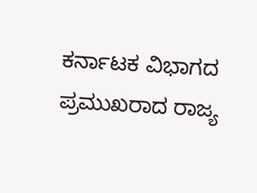ಕರ್ನಾಟಕ ವಿಭಾಗದ ಪ್ರಮುಖರಾದ ರಾಜ್ಯ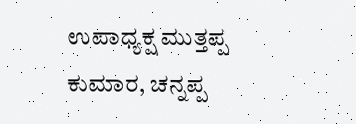ಉಪಾಧ್ಯಕ್ಷ ಮುತ್ತಪ್ಪ ಕುಮಾರ, ಚನ್ನಪ್ಪ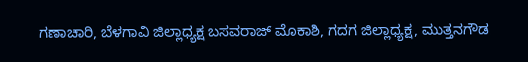ಗಣಾಚಾರಿ, ಬೆಳಗಾವಿ ಜಿಲ್ಲಾಧ್ಯಕ್ಷ ಬಸವರಾಜ್ ಮೊಕಾಶಿ, ಗದಗ ಜಿಲ್ಲಾಧ್ಯಕ್ಷ, ಮುತ್ತನಗೌಡ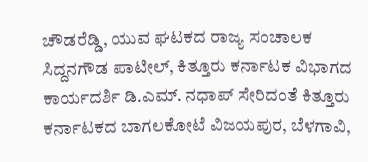ಚೌಡರೆಡ್ಡಿ, ಯುವ ಘಟಕದ ರಾಜ್ಯ ಸಂಚಾಲಕ ಸಿದ್ದನಗೌಡ ಪಾಟೀಲ್, ಕಿತ್ತೂರು ಕರ್ನಾಟಕ ವಿಭಾಗದ ಕಾರ್ಯದರ್ಶಿ ಡಿ.ಎಮ್. ನಧಾಪ್ ಸೇರಿದಂತೆ ಕಿತ್ತೂರು ಕರ್ನಾಟಕದ ಬಾಗಲಕೋಟೆ ವಿಜಯಪುರ, ಬೆಳಗಾವಿ,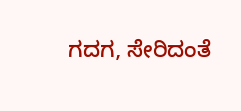ಗದಗ, ಸೇರಿದಂತೆ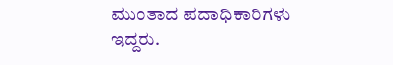ಮುಂತಾದ ಪದಾಧಿಕಾರಿಗಳು ಇದ್ದರು.